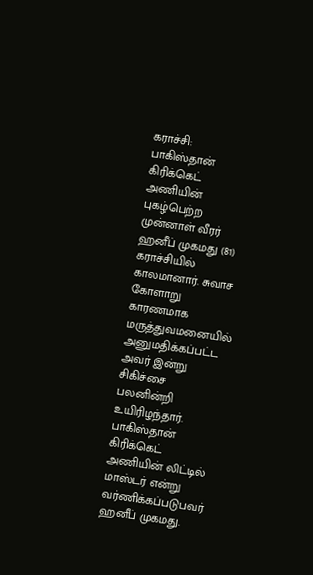கராச்சி: பாகிஸ்தான் கிரிக்கெட் அணியின் புகழ்பெற்ற முன்னாள் வீரர் ஹனீப் முகமது (81) கராச்சியில் காலமானார். சுவாச கோளாறு காரணமாக மருத்துவமனையில் அனுமதிக்கப்பட்ட அவர் இன்று சிகிச்சை பலனின்றி உயிரிழந்தார்.
பாகிஸ்தான் கிரிக்கெட் அணியின் லிட்டில் மாஸ்டர் என்று வர்ணிக்கப்படுபவர் ஹனீப் முகமது.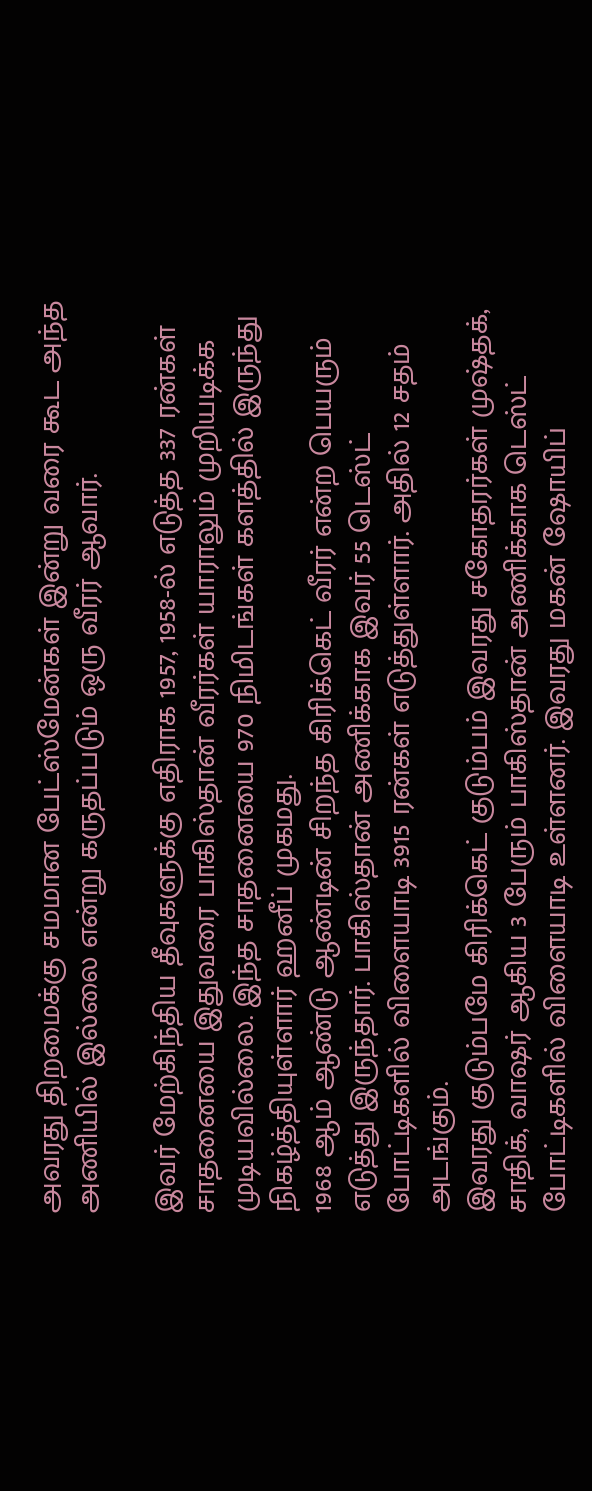அவரது திறமைக்கு சமமான பேட்ஸ்மேன்கள் இன்று வரை கூட அந்த அணியில் இல்லை என்று கருதப்படும் ஒரு வீரர் ஆவார்.

இவர் மேற்கிந்திய தீவுகளுக்கு எதிராக 1957, 1958-ல் எடுத்த 337 ரன்கள் சாதனையை இதுவரை பாகிஸ்தான் வீரர்கள் யாராலும் முறியடிக்க முடியவில்லை. இந்த சாதனையை 970 நிமிடங்கள் களத்தில் இருந்து நிகழ்த்தியுள்ளார் ஹனீப் முகமது.
1968 ஆம் ஆண்டு ஆண்டின் சிறந்த கிரிக்கெட் வீரர் என்ற பெயரும் எடுத்து இருந்தார். பாகிஸ்தான் அணிக்காக இவர் 55 டெஸ்ட் போட்டிகளில் விளையாடி 3915 ரன்கள் எடுத்துள்ளார். அதில் 12 சதம் அடங்கும்.
இவரது குடும்பமே கிரிக்கெட் குடும்பம் இவரது சகோதரர்கள் முஷ்தக், சாதிக், வாஷர் ஆகிய 3 பேரும் பாகிஸ்தான் அணிக்காக டெஸ்ட் போட்டிகளில் விளையாடி உள்ளனர். இவரது மகன் ஷோயிப்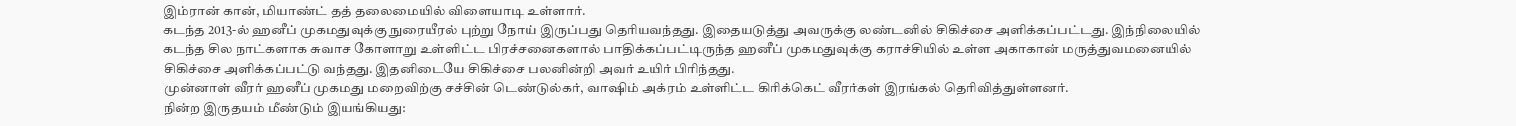இம்ரான் கான், மியாண்ட் தத் தலைமையில் விளையாடி உள்ளார்.
கடந்த 2013-ல் ஹனீப் முகமதுவுக்கு நுரையீரல் புற்று நோய் இருப்பது தெரியவந்தது. இதையடுத்து அவருக்கு லண்டனில் சிகிச்சை அளிக்கப்பட்டது. இந்நிலையில் கடந்த சில நாட்களாக சுவாச கோளாறு உள்ளிட்ட பிரச்சனைகளால் பாதிக்கப்பட்டிருந்த ஹனீப் முகமதுவுக்கு கராச்சியில் உள்ள அகாகான் மருத்துவமனையில் சிகிச்சை அளிக்கப்பட்டு வந்தது. இதனிடையே சிகிச்சை பலனின்றி அவர் உயிர் பிரிந்தது.
முன்னாள் வீரர் ஹனீப் முகமது மறைவிற்கு சச்சின் டெண்டுல்கர், வாஷிம் அக்ரம் உள்ளிட்ட கிரிக்கெட் வீரர்கள் இரங்கல் தெரிவித்துள்ளனர்.
நின்ற இருதயம் மீண்டும் இயங்கியது: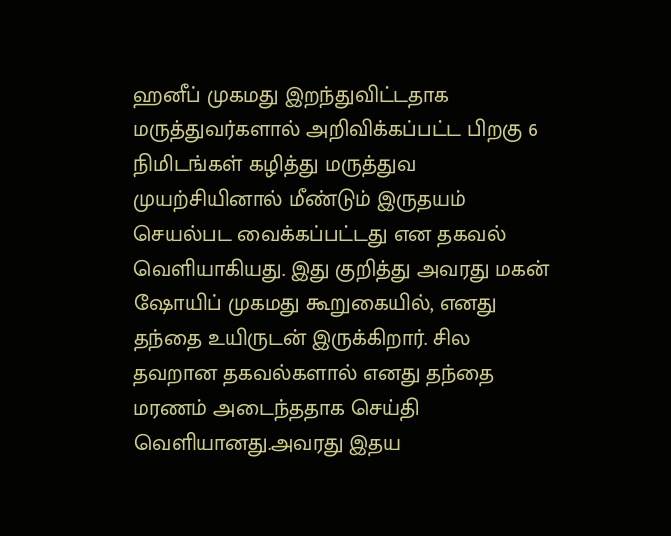ஹனீப் முகமது இறந்துவிட்டதாக மருத்துவர்களால் அறிவிக்கப்பட்ட பிறகு 6 நிமிடங்கள் கழித்து மருத்துவ முயற்சியினால் மீண்டும் இருதயம் செயல்பட வைக்கப்பட்டது என தகவல் வெளியாகியது. இது குறித்து அவரது மகன் ஷோயிப் முகமது கூறுகையில், எனது தந்தை உயிருடன் இருக்கிறார். சில தவறான தகவல்களால் எனது தந்தை மரணம் அடைந்ததாக செய்தி வெளியானது.அவரது இதய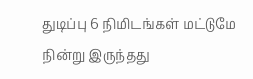துடிப்பு 6 நிமிடங்கள் மட்டுமே நின்று இருந்தது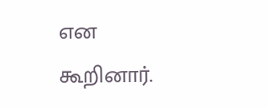என கூறினார்.